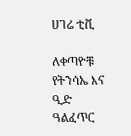ሀገሬ ቲቪ

ለቀጣዮቹ የትንሳኤ እና ዒድ ዓልፈጥር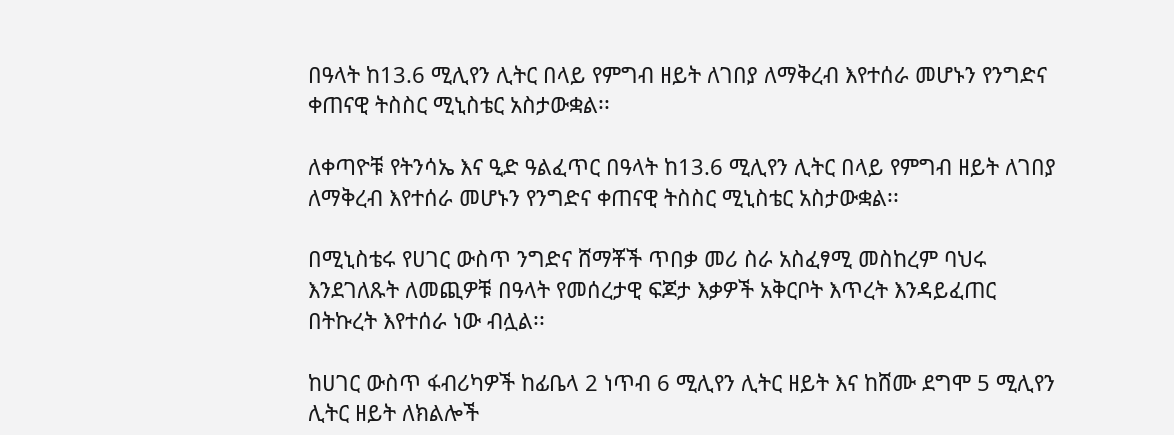በዓላት ከ13.6 ሚሊየን ሊትር በላይ የምግብ ዘይት ለገበያ ለማቅረብ እየተሰራ መሆኑን የንግድና ቀጠናዊ ትስስር ሚኒስቴር አስታውቋል፡፡

ለቀጣዮቹ የትንሳኤ እና ዒድ ዓልፈጥር በዓላት ከ13.6 ሚሊየን ሊትር በላይ የምግብ ዘይት ለገበያ ለማቅረብ እየተሰራ መሆኑን የንግድና ቀጠናዊ ትስስር ሚኒስቴር አስታውቋል፡፡

በሚኒስቴሩ የሀገር ውስጥ ንግድና ሸማቾች ጥበቃ መሪ ስራ አስፈፃሚ መስከረም ባህሩ እንደገለጹት ለመጪዎቹ በዓላት የመሰረታዊ ፍጆታ እቃዎች አቅርቦት እጥረት እንዳይፈጠር በትኩረት እየተሰራ ነው ብሏል፡፡

ከሀገር ውስጥ ፋብሪካዎች ከፊቤላ 2 ነጥብ 6 ሚሊየን ሊትር ዘይት እና ከሸሙ ደግሞ 5 ሚሊየን ሊትር ዘይት ለክልሎች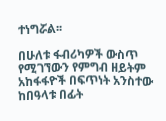ተነግሯል፡፡

በሁለቱ ፋብሪካዎች ውስጥ የሚገኘውን የምግብ ዘይትም አከፋፋዮች በፍጥነት አንስተው ከበዓላቱ በፊት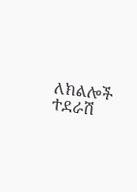ለክልሎች ተደራሽ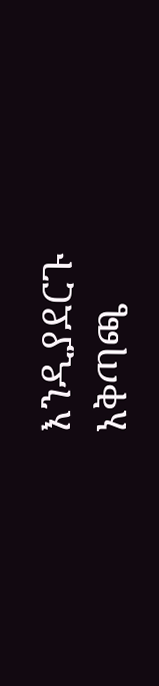እንዲያደርጉ አቅጣጫ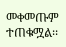መቀመጡም ተጠቁሟል፡፡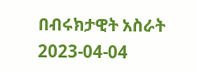በብሩክታዊት አስራት
2023-04-04